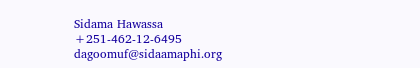Sidama Hawassa
+251-462-12-6495
dagoomuf@sidaamaphi.org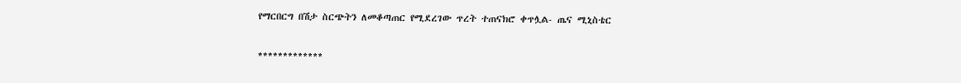የማርበርግ በሽታ ስርጭትን ለመቆጣጠር የሚደረገው ጥረት ተጠናክሮ ቀጥሏል- ጤና ሚኒስቴር

*************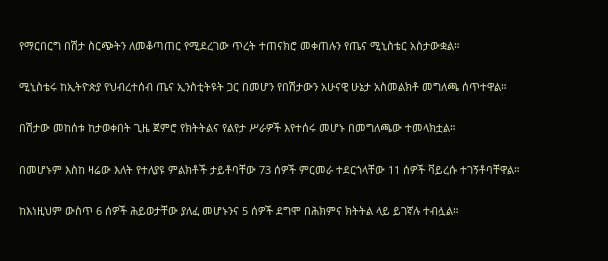የማርበርግ በሽታ ስርጭትን ለመቆጣጠር የሚደረገው ጥረት ተጠናክሮ መቀጠሉን የጤና ሚኒስቴር አስታውቋል።

ሚኒስቴሩ ከኢትዮጵያ የህብረተሰብ ጤና ኢንስቲትዩት ጋር በመሆን የበሽታውን አሁናዊ ሁኔታ አስመልክቶ መግለጫ ሰጥተዋል።

በሽታው መከሰቱ ከታወቀበት ጊዜ ጀምሮ የክትትልና የልየታ ሥራዎች እየተሰሩ መሆኑ በመግለጫው ተመላክቷል።

በመሆኑም እስከ ዛሬው እለት የተለያዩ ምልክቶች ታይቶባቸው 73 ሰዎች ምርመራ ተደርጎላቸው 11 ሰዎች ቫይረሱ ተገኝቶባቸዋል።

ከእነዚህም ውስጥ 6 ሰዎች ሕይወታቸው ያለፈ መሆኑንና 5 ሰዎች ደግሞ በሕክምና ክትትል ላይ ይገኛሉ ተብሏል።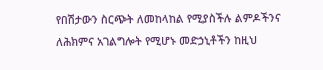የበሽታውን ስርጭት ለመከላከል የሚያስችሉ ልምዶችንና ለሕክምና አገልግሎት የሚሆኑ መድኃኒቶችን ከዚህ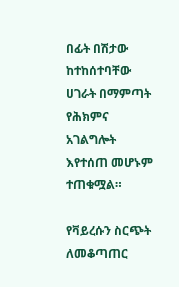በፊት በሽታው ከተከሰተባቸው ሀገራት በማምጣት የሕክምና አገልግሎት እየተሰጠ መሆኑም ተጠቁሟል።

የቫይረሱን ስርጭት ለመቆጣጠር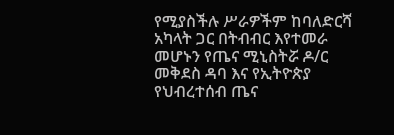የሚያስችሉ ሥራዎችም ከባለድርሻ አካላት ጋር በትብብር እየተመራ መሆኑን የጤና ሚኒስትሯ ዶ/ር መቅደስ ዳባ እና የኢትዮጵያ የህብረተሰብ ጤና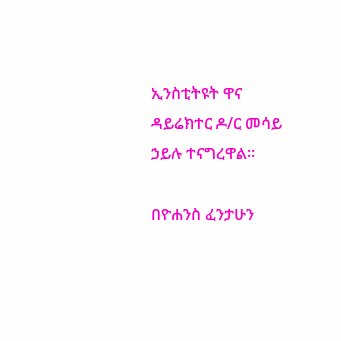ኢንስቲትዩት ዋና ዳይሬክተር ዶ/ር መሳይ ኃይሉ ተናግረዋል።

በዮሐንስ ፈንታሁን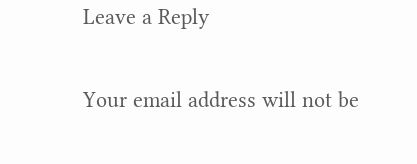Leave a Reply

Your email address will not be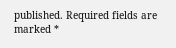published. Required fields are marked *